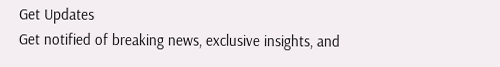Get Updates
Get notified of breaking news, exclusive insights, and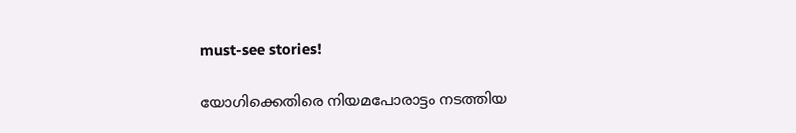must-see stories!

യോഗിക്കെതിരെ നിയമപോരാട്ടം നടത്തിയ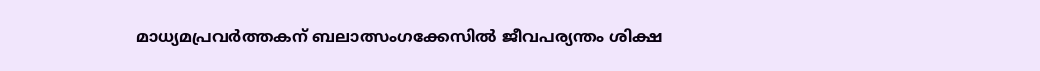മാധ്യമപ്രവർത്തകന് ബലാത്സംഗക്കേസിൽ ജീവപര്യന്തം ശിക്ഷ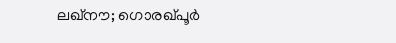ലഖ്നൗ; ഗൊരഖ്പൂർ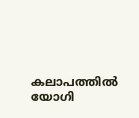കലാപത്തിൽ യോഗി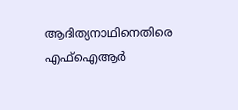ആദിത്യനാഥിനെതിരെ എഫ്‌ഐആർ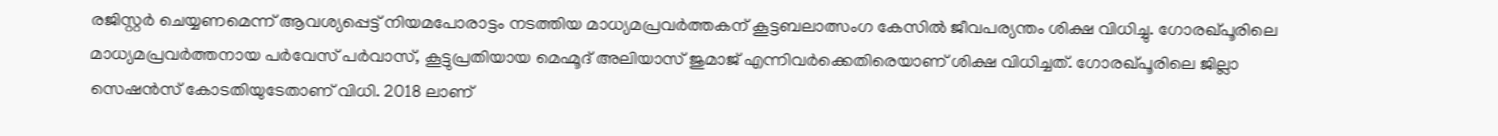രജിസ്റ്റർ ചെയ്യണമെന്ന് ആവശ്യപ്പെട്ട് നിയമപോരാട്ടം നടത്തിയ മാധ്യമപ്രവർത്തകന് കൂട്ടബലാത്സംഗ കേസിൽ ജീവപര്യന്തം ശിക്ഷ വിധിച്ചു. ഗോരഖ്പൂരിലെ മാധ്യമപ്രവര്‍ത്തനായ പര്‍വേസ് പര്‍വാസ്, കൂട്ടുപ്രതിയായ മെഹ്മൂദ് അലിയാസ് ജുമാജ് എന്നിവർക്കെതിരെയാണ് ശിക്ഷ വിധിച്ചത്. ഗോരഖ്പൂരിലെ ജില്ലാ സെഷൻസ് കോടതിയുടേതാണ് വിധി. 2018 ലാണ്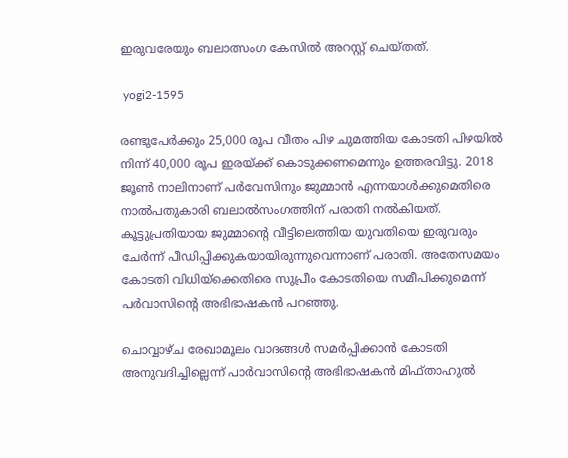ഇരുവരേയും ബലാത്സംഗ കേസിൽ അറസ്റ്റ് ചെയ്തത്.

 yogi2-1595

രണ്ടുപേർക്കും 25,000 രൂപ വീതം പിഴ ചുമത്തിയ കോടതി പിഴയിൽ നിന്ന് 40,000 രൂപ ഇരയ്ക്ക് കൊടുക്കണമെന്നും ഉത്തരവിട്ടു. 2018 ജൂൺ നാലിനാണ് പര്‍വേസിനും ജുമ്മാന്‍ എന്നയാള്‍ക്കുമെതിരെ നാല്‍പതുകാരി ബലാല്‍സംഗത്തിന് പരാതി നൽകിയത്. കൂട്ടുപ്രതിയായ ജുമ്മാന്റെ വീട്ടിലെത്തിയ യുവതിയെ ഇരുവരും ചേര്‍ന്ന് പീഡിപ്പിക്കുകയായിരുന്നുവെന്നാണ് പരാതി. അതേസമയം കോടതി വിധിയ്ക്കെതിരെ സുപ്രീം കോടതിയെ സമീപിക്കുമെന്ന് പർവാസിന്റെ അഭിഭാഷകൻ പറഞ്ഞു.

ചൊവ്വാഴ്ച രേഖാമൂലം വാദങ്ങൾ സമർപ്പിക്കാൻ കോടതി അനുവദിച്ചില്ലെന്ന് പാർവാസിന്റെ അഭിഭാഷകൻ മിഫ്താഹുൽ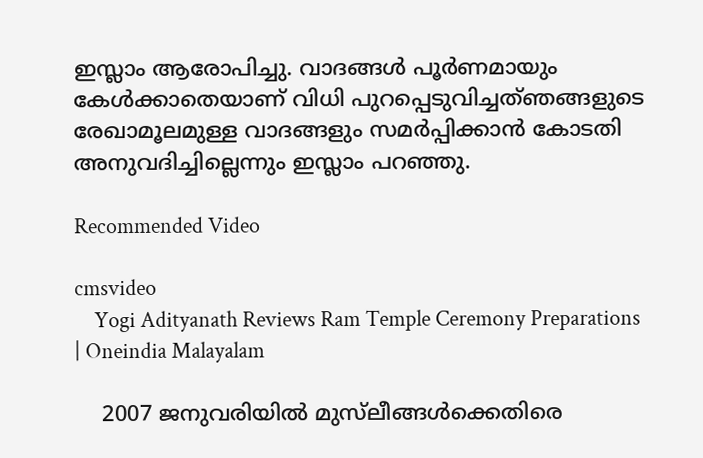ഇസ്ലാം ആരോപിച്ചു. വാദങ്ങൾ പൂർണമായും കേൾക്കാതെയാണ് വിധി പുറപ്പെടുവിച്ചത്ഞങ്ങളുടെ രേഖാമൂലമുള്ള വാദങ്ങളും സമർപ്പിക്കാൻ കോടതി അനുവദിച്ചില്ലെന്നും ഇസ്ലാം പറഞ്ഞു.

Recommended Video

cmsvideo
    Yogi Adityanath Reviews Ram Temple Ceremony Preparations | Oneindia Malayalam

    2007 ജനുവരിയില്‍ മുസ്‌ലീങ്ങള്‍ക്കെതിരെ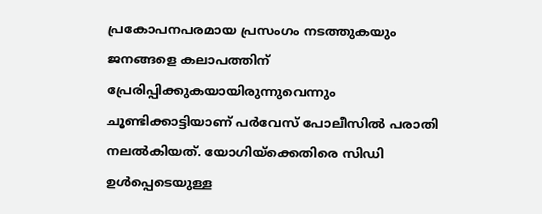പ്രകോപനപരമായ പ്രസംഗം നടത്തുകയും ജനങ്ങളെ കലാപത്തിന് പ്രേരിപ്പിക്കുകയായിരുന്നുവെന്നും ചൂണ്ടിക്കാട്ടിയാണ് പർവേസ് പോലീസിൽ പരാതി നലൽകിയത്. യോഗിയ്ക്കെതിരെ സിഡി ഉൾപ്പെടെയുള്ള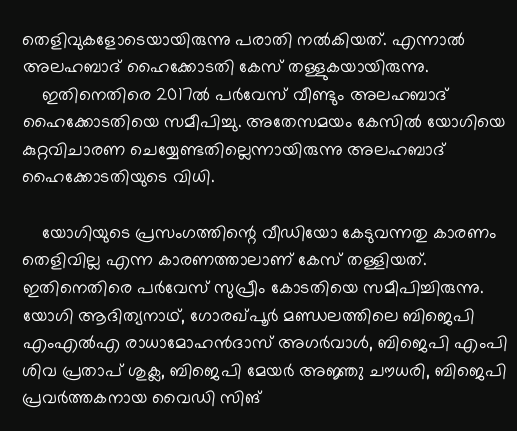തെളിവുകളോടെയായിരുന്നു പരാതി നൽകിയത്. എന്നാൽ അലഹബാദ് ഹൈക്കോടതി കേസ് തള്ളുകയായിരുന്നു.
    ഇതിനെതിരെ 2017ൽ പർവേസ് വീണ്ടും അലഹബാദ് ഹൈക്കോടതിയെ സമീപിച്ചു. അതേസമയം കേസിൽ യോഗിയെ കുറ്റവിചാരണ ചെയ്യേണ്ടതില്ലെന്നായിരുന്നു അലഹബാദ് ഹൈക്കോടതിയുടെ വിധി.

    യോഗിയുടെ പ്രസംഗത്തിന്റെ വീഡിയോ കേടുവന്നതു കാരണം തെളിവില്ല എന്ന കാരണത്താലാണ് കേസ് തള്ളിയത്. ഇതിനെതിരെ പര്‍വേസ് സുപ്രീം കോടതിയെ സമീപിച്ചിരുന്നു. യോഗി ആദിത്യനാഥ്, ഗോരഖ്പൂര്‍ മണ്ഡലത്തിലെ ബിജെപി എംഎല്‍എ രാധാമോഹന്‍ദാസ് അഗര്‍വാള്‍, ബിജെപി എംപി ശിവ പ്രതാപ് ശുക്ല, ബിജെപി മേയര്‍ അജ്ഞു ചൗധരി, ബിജെപി പ്രവര്‍ത്തകനായ വൈഡി സിങ്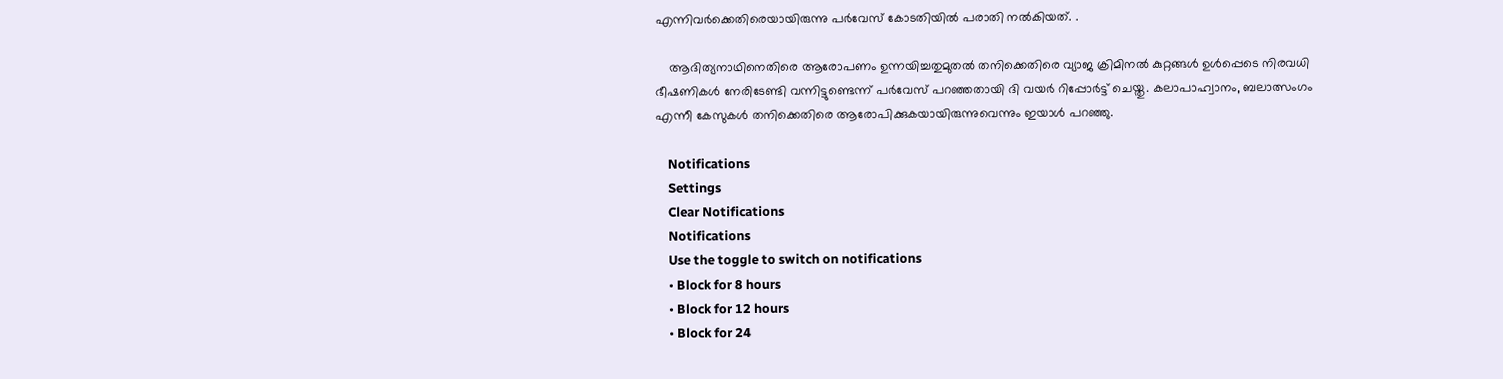എന്നിവർക്കെതിരെയായിരുന്നു പർവേസ് കോടതിയിൽ പരാതി നൽകിയത്. .

    ആദിത്യനാഥിനെതിരെ ആരോപണം ഉന്നയിച്ചതുമുതൽ തനിക്കെതിരെ വ്യാജ ക്രിമിനൽ കുറ്റങ്ങൾ ഉൾപ്പെടെ നിരവധി ഭീഷണികൾ നേരിടേണ്ടി വന്നിട്ടുണ്ടെന്ന് പർവേസ് പറഞ്ഞതായി ദി വയർ റിപ്പോർട്ട് ചെയ്തു. കലാപാഹ്വാനം, ബലാത്സംഗം എന്നീ കേസുകൾ തനിക്കെതിരെ ആരോപിക്കുകയായിരുന്നുവെന്നും ഇയാൾ പറഞ്ഞു.

    Notifications
    Settings
    Clear Notifications
    Notifications
    Use the toggle to switch on notifications
    • Block for 8 hours
    • Block for 12 hours
    • Block for 24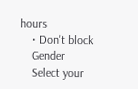hours
    • Don't block
    Gender
    Select your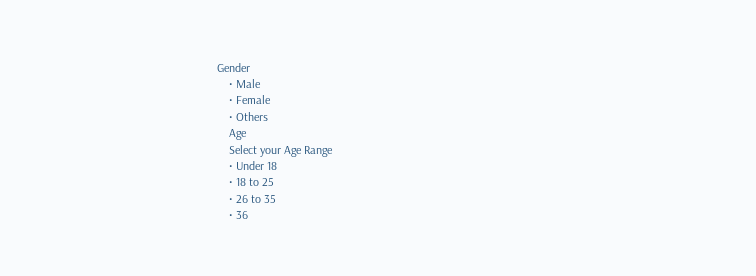Gender
    • Male
    • Female
    • Others
    Age
    Select your Age Range
    • Under 18
    • 18 to 25
    • 26 to 35
    • 36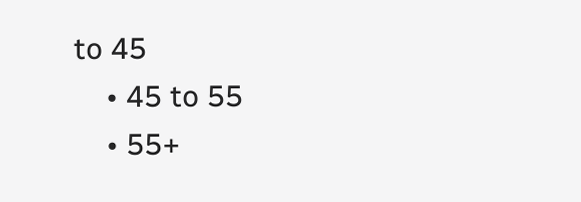to 45
    • 45 to 55
    • 55+